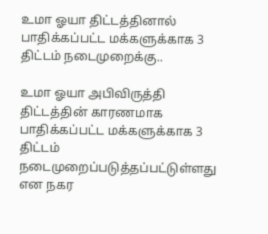உமா ஓயா திட்டத்தினால் பாதிக்கப்பட்ட மக்களுக்காக 3 திட்டம் நடைமுறைக்கு..

உமா ஓயா அபிவிருத்தி திட்டத்தின் காரணமாக பாதிக்கப்பட்ட மக்களுக்காக 3 திட்டம் நடைமுறைப்படுத்தப்பட்டுள்ளது என நகர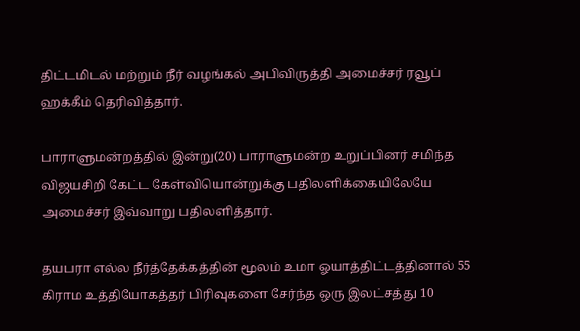திட்டமிடல் மற்றும் நீர் வழங்கல் அபிவிருத்தி அமைச்சர் ரவூப் ஹக்கீம் தெரிவித்தார்.

பாராளுமன்றத்தில் இன்று(20) பாராளுமன்ற உறுப்பினர் சமிந்த விஜயசிறி கேட்ட கேள்வியொன்றுக்கு பதிலளிக்கையிலேயே அமைச்சர் இவ்வாறு பதிலளித்தார்.

தயபரா எல்ல நீர்த்தேக்கத்தின் மூலம் உமா ஓயாத்திட்டத்தினால் 55 கிராம உத்தியோகத்தர் பிரிவுகளை சேர்ந்த ஒரு இலட்சத்து 10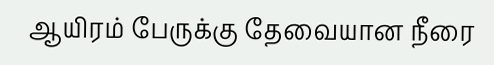ஆயிரம் பேருக்கு தேவையான நீரை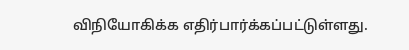விநியோகிக்க எதிர்பார்க்கப்பட்டுள்ளது.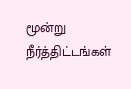மூன்று நீர்த்திட்டங்கள்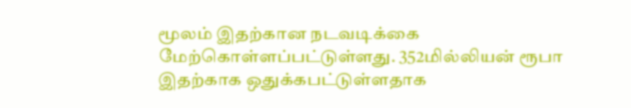மூலம் இதற்கான நடவடிக்கை மேற்கொள்ளப்பட்டுள்ளது. 352மில்லியன் ரூபா இதற்காக ஒதுக்கபட்டுள்ளதாக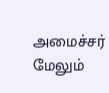அமைச்சர் மேலும்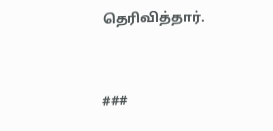தெரிவித்தார்.



###